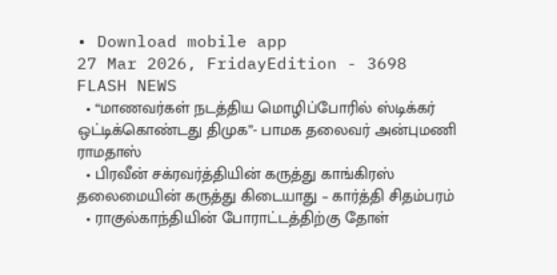• Download mobile app
27 Mar 2026, FridayEdition - 3698
FLASH NEWS
  • “மாணவர்கள் நடத்திய மொழிப்போரில் ஸ்டிக்கர் ஒட்டிக்கொண்டது திமுக”- பாமக தலைவர் அன்புமணி ராமதாஸ்
  • பிரவீன் சக்ரவர்த்தியின் கருத்து காங்கிரஸ் தலைமையின் கருத்து கிடையாது – கார்த்தி சிதம்பரம்
  • ராகுல்காந்தியின் போராட்டத்திற்கு தோள்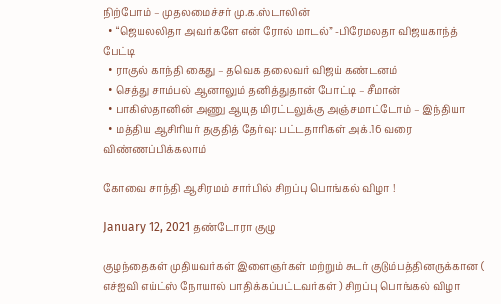நிற்போம் – முதலமைச்சர் மு.க.ஸ்டாலின்
  • “ஜெயலலிதா அவர்களே என் ரோல் மாடல்” -பிரேமலதா விஜயகாந்த் பேட்டி
  • ராகுல் காந்தி கைது – தவெக தலைவர் விஜய் கண்டனம்
  • செத்து சாம்பல் ஆனாலும் தனித்துதான் போட்டி – சீமான்
  • பாகிஸ்தானின் அணு ஆயுத மிரட்டலுக்கு அஞ்சமாட்டோம் – இந்தியா
  • மத்திய ஆசிரியர் தகுதித் தேர்வு: பட்டதாரிகள் அக்.16 வரை விண்ணப்பிக்கலாம்

கோவை சாந்தி ஆசிரமம் சார்பில் சிறப்பு பொங்கல் விழா !

January 12, 2021 தண்டோரா குழு

குழந்தைகள் முதியவர்கள் இளைஞர்கள் மற்றும் சுடர் குடும்பத்தினருக்கான ( எச்ஐவி எய்ட்ஸ் நோயால் பாதிக்கப்பட்டவர்கள் ) சிறப்பு பொங்கல் விழா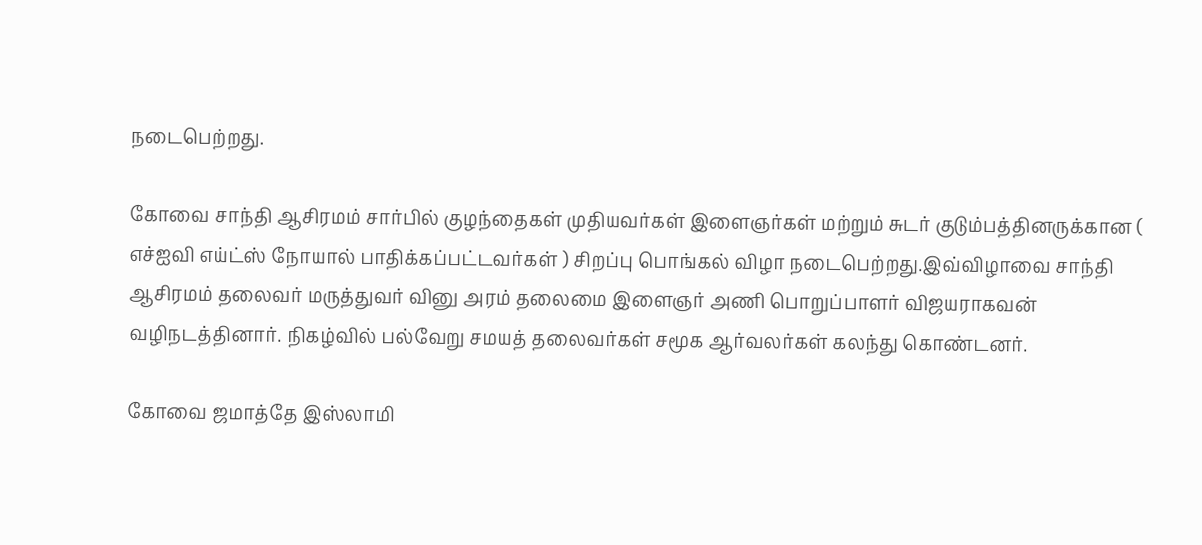நடைபெற்றது.

கோவை சாந்தி ஆசிரமம் சார்பில் குழந்தைகள் முதியவர்கள் இளைஞர்கள் மற்றும் சுடர் குடும்பத்தினருக்கான ( எச்ஐவி எய்ட்ஸ் நோயால் பாதிக்கப்பட்டவர்கள் ) சிறப்பு பொங்கல் விழா நடைபெற்றது.இவ்விழாவை சாந்தி ஆசிரமம் தலைவர் மருத்துவர் வினு அரம் தலைமை இளைஞர் அணி பொறுப்பாளர் விஜயராகவன் வழிநடத்தினார். நிகழ்வில் பல்வேறு சமயத் தலைவர்கள் சமூக ஆர்வலர்கள் கலந்து கொண்டனர்.

கோவை ஜமாத்தே இஸ்லாமி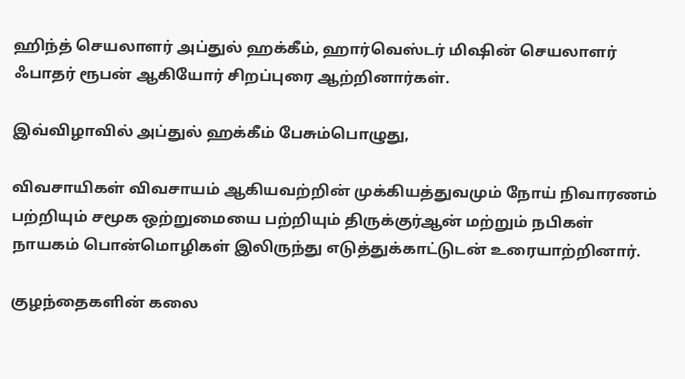ஹிந்த் செயலாளர் அப்துல் ஹக்கீம், ஹார்வெஸ்டர் மிஷின் செயலாளர் ஃபாதர் ரூபன் ஆகியோர் சிறப்புரை ஆற்றினார்கள்.

இவ்விழாவில் அப்துல் ஹக்கீம் பேசும்பொழுது,

விவசாயிகள் விவசாயம் ஆகியவற்றின் முக்கியத்துவமும் நோய் நிவாரணம் பற்றியும் சமூக ஒற்றுமையை பற்றியும் திருக்குர்ஆன் மற்றும் நபிகள் நாயகம் பொன்மொழிகள் இலிருந்து எடுத்துக்காட்டுடன் உரையாற்றினார்.

குழந்தைகளின் கலை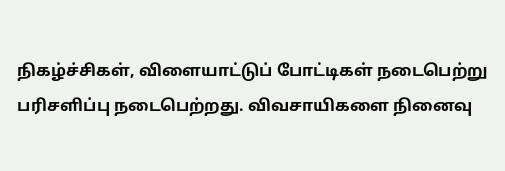நிகழ்ச்சிகள், விளையாட்டுப் போட்டிகள் நடைபெற்று பரிசளிப்பு நடைபெற்றது. விவசாயிகளை நினைவு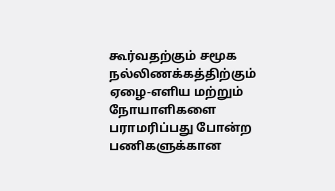கூர்வதற்கும் சமூக நல்லிணக்கத்திற்கும் ஏழை-எளிய மற்றும் நோயாளிகளை பராமரிப்பது போன்ற பணிகளுக்கான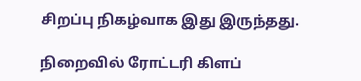சிறப்பு நிகழ்வாக இது இருந்தது.

நிறைவில் ரோட்டரி கிளப்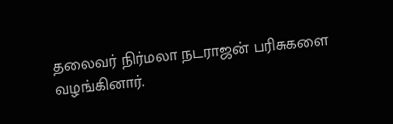தலைவர் நிர்மலா நடராஜன் பரிசுகளை வழங்கினார்.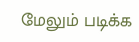மேலும் படிக்க